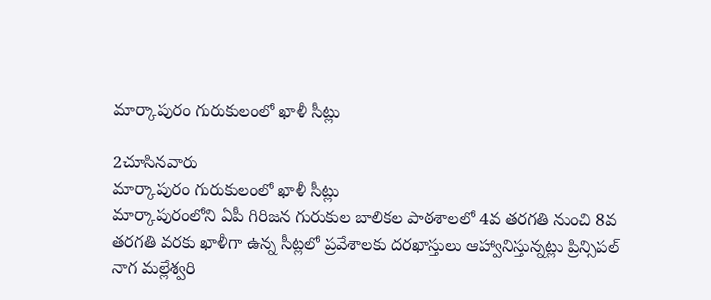మార్కాపురం గురుకులంలో ఖాళీ సీట్లు

2చూసినవారు
మార్కాపురం గురుకులంలో ఖాళీ సీట్లు
మార్కాపురంలోని ఏపీ గిరిజన గురుకుల బాలికల పాఠశాలలో 4వ తరగతి నుంచి 8వ తరగతి వరకు ఖాళీగా ఉన్న సీట్లలో ప్రవేశాలకు దరఖాస్తులు ఆహ్వానిస్తున్నట్లు ప్రిన్సిపల్ నాగ మల్లేశ్వరి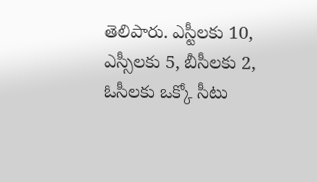తెలిపారు. ఎస్టీలకు 10, ఎస్సీలకు 5, బీసీలకు 2, ఓసీలకు ఒక్కో సీటు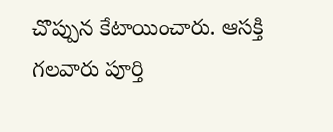చొప్పున కేటాయించారు. ఆసక్తి గలవారు పూర్తి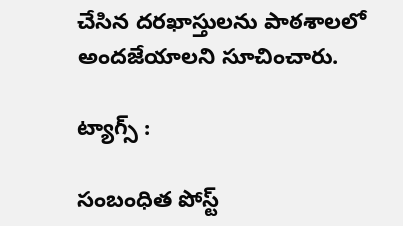చేసిన దరఖాస్తులను పాఠశాలలో అందజేయాలని సూచించారు.

ట్యాగ్స్ :

సంబంధిత పోస్ట్